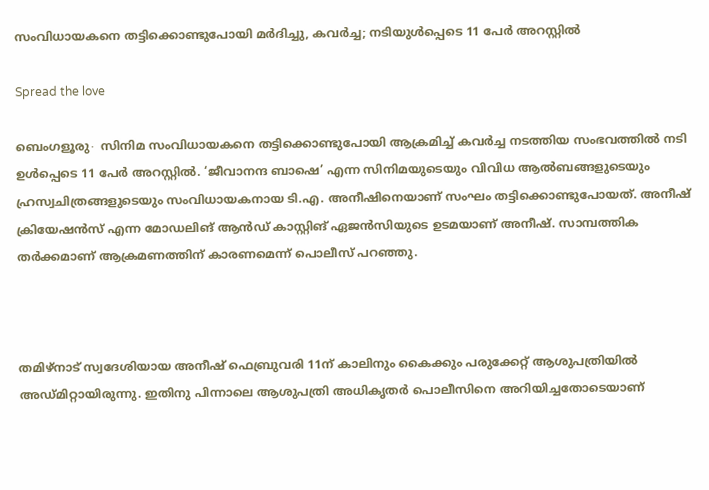സംവിധായകനെ തട്ടിക്കൊണ്ടുപോയി മർദിച്ചു, കവര്‍ച്ച; നടിയുൾപ്പെടെ 11 പേർ അറസ്റ്റിൽ

Spread the love

ബെംഗളൂരു∙ സിനിമ സംവിധായകനെ തട്ടിക്കൊണ്ടുപോയി ആക്രമിച്ച് കവർച്ച നടത്തിയ സംഭവത്തിൽ നടി ഉൾപ്പെടെ 11 പേർ അറസ്റ്റിൽ. ‘ജീവാനന്ദ ബാഷെ’ എന്ന സിനിമയുടെയും വിവിധ ആൽബങ്ങളുടെയും ഹ്രസ്വചിത്രങ്ങളുടെയും സംവിധായകനായ ടി.എ. അനീഷിനെയാണ് സംഘം തട്ടിക്കൊണ്ടുപോയത്. അനീഷ് ക്രിയേഷൻസ് എന്ന മോഡലിങ് ആൻഡ് കാസ്റ്റിങ് ഏജൻസിയുടെ ഉടമയാണ് അനീഷ്. സാമ്പത്തിക തർക്കമാണ് ആക്രമണത്തിന് കാരണമെന്ന് പൊലീസ് പറഞ്ഞു.



തമിഴ്നാട് സ്വദേശിയായ അനീഷ് ഫെബ്രുവരി 11ന് കാലിനും കൈക്കും പരുക്കേറ്റ് ആശുപത്രിയിൽ അഡ്മിറ്റായിരുന്നു. ഇതിനു പിന്നാലെ ആശുപത്രി അധികൃതർ പൊലീസിനെ അറിയിച്ചതോടെയാണ്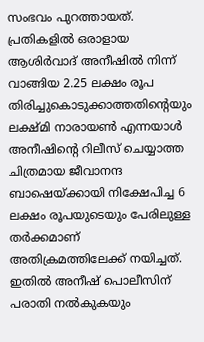സംഭവം പുറത്തായത്. പ്രതികളിൽ ഒരാളായ ആശിർവാദ് അനീഷിൽ നിന്ന് വാങ്ങിയ 2.25 ലക്ഷം രൂപ തിരിച്ചുകൊടുക്കാത്തതിന്റെയും ലക്ഷ്മി നാരായൺ എന്നയാൾ അനീഷിന്റെ റിലീസ് ചെയ്യാത്ത ചിത്രമായ ജീവാനന്ദ ബാഷെയ്ക്കായി നിക്ഷേപിച്ച 6 ലക്ഷം രൂപയുടെയും പേരിലുള്ള തർക്കമാണ് അതിക്രമത്തിലേക്ക് നയിച്ചത്. ഇതിൽ അനീഷ് പൊലീസിന് പരാതി നൽകുകയും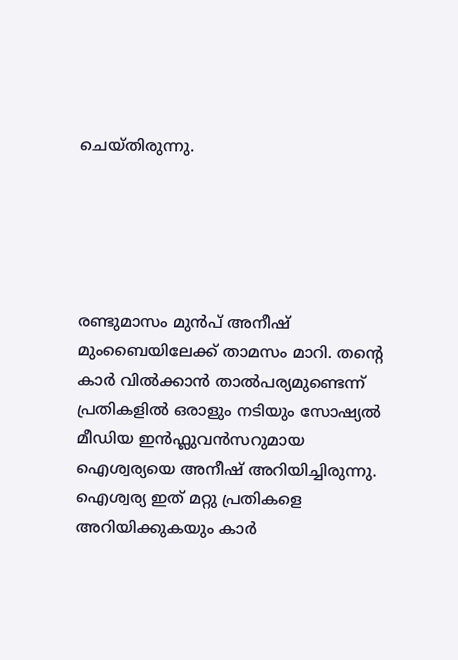ചെയ്തിരുന്നു.





രണ്ടുമാസം മുൻപ് അനീഷ് മുംബൈയിലേക്ക് താമസം മാറി. തന്റെ കാർ വിൽക്കാൻ താൽപര്യമുണ്ടെന്ന് പ്രതികളിൽ ഒരാളും നടിയും സോഷ്യൽ മീഡിയ ഇൻഫ്ലുവൻസറുമായ ഐശ്വര്യയെ അനീഷ് അറിയിച്ചിരുന്നു. ഐശ്വര്യ ഇത് മറ്റു പ്രതികളെ അറിയിക്കുകയും കാർ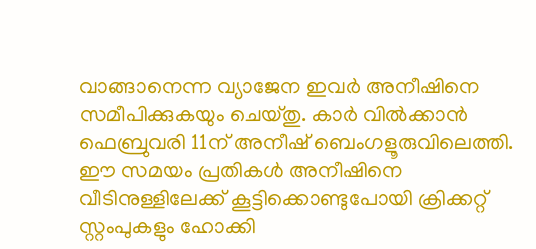വാങ്ങാനെന്ന വ്യാജേന ഇവർ‍ അനീഷിനെ സമീപിക്കുകയും ചെയ്തു. കാർ വിൽക്കാൻ ഫെബ്രുവരി 11ന് അനീഷ് ബെംഗളൂരുവിലെത്തി. ഈ സമയം പ്രതികൾ അനീഷിനെ വീടിനുള്ളിലേക്ക് കൂട്ടിക്കൊണ്ടുപോയി ക്രിക്കറ്റ് സ്റ്റംപുകളും ഹോക്കി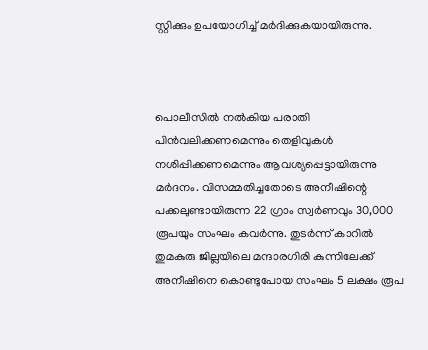സ്റ്റിക്കും ഉപയോഗിച്ച് മർദിക്കുകയായിരുന്നു.



പൊലീസിൽ നൽകിയ പരാതി പിൻവലിക്കണമെന്നും തെളിവുകൾ നശിപ്പിക്കണമെന്നും ആവശ്യപ്പെട്ടായിരുന്നു മർദനം. വിസമ്മതിച്ചതോടെ അനീഷിന്റെ പക്കലുണ്ടായിരുന്ന 22 ഗ്രാം സ്വർണവും 30,000 രൂപയും സംഘം കവർന്നു. തുടർന്ന് കാറിൽ തുമകുരു ജില്ലയിലെ മന്ദാരഗിരി കുന്നിലേക്ക് അനീഷിനെ കൊണ്ടുപോയ സംഘം 5 ലക്ഷം രൂപ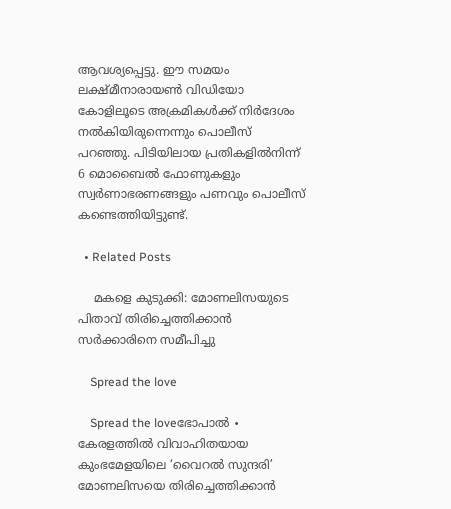ആവശ്യപ്പെട്ടു. ഈ സമയം ലക്ഷ്മീനാരായൺ വിഡിയോ കോളിലൂടെ അക്രമികൾക്ക് നിർദേശം നൽകിയിരുന്നെന്നും പൊലീസ് പറഞ്ഞു. പിടിയിലായ പ്രതികളിൽനിന്ന് 6 മൊബൈൽ ഫോണുകളും സ്വർണാഭരണങ്ങളും പണവും പൊലീസ് കണ്ടെത്തിയിട്ടുണ്ട്.

  • Related Posts

    മകളെ കുടുക്കി: മോണലിസയുടെ പിതാവ് തിരിച്ചെത്തിക്കാൻ സർക്കാരിനെ സമീപിച്ചു‍

    Spread the love

    Spread the loveഭോപാൽ ∙ കേരളത്തിൽ വിവാഹിതയായ കുംഭമേളയിലെ ‘വൈറൽ സുന്ദരി’ മോണലിസയെ തിരിച്ചെത്തിക്കാൻ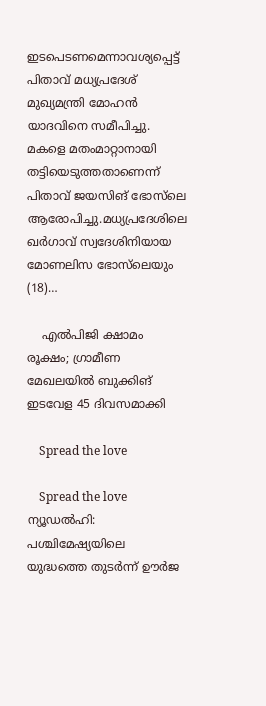ഇടപെടണമെന്നാവശ്യപ്പെട്ട് പിതാവ് മധ്യപ്രദേശ് മുഖ്യമന്ത്രി മോഹൻ യാദവിനെ സമീപിച്ചു. മകളെ മതംമാറ്റാനായി തട്ടിയെടുത്തതാണെന്ന് പിതാവ് ജയസിങ് ഭോസ്‌ലെ ആരോപിച്ചു.മധ്യപ്രദേശിലെ ഖർഗാവ് സ്വദേശിനിയായ മോണലിസ ഭോസ്‌ലെയും (18)…

    എല്‍പിജി ക്ഷാമം രൂക്ഷം; ഗ്രാമീണ മേഖലയില്‍ ബുക്കിങ് ഇടവേള 45 ദിവസമാക്കി

    Spread the love

    Spread the love    ന്യൂഡല്‍ഹി: പശ്ചിമേഷ്യയിലെ യുദ്ധത്തെ തുടര്‍ന്ന് ഊര്‍ജ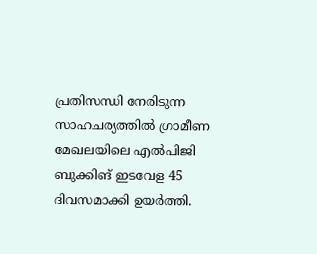പ്രതിസന്ധി നേരിടുന്ന സാഹചര്യത്തില്‍ ഗ്രാമീണ മേഖലയിലെ എല്‍പിജി ബുക്കിങ് ഇടവേള 45 ദിവസമാക്കി ഉയര്‍ത്തി.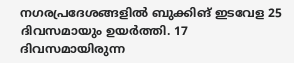നഗരപ്രദേശങ്ങളില്‍ ബുക്കിങ് ഇടവേള 25 ദിവസമായും ഉയര്‍ത്തി. 17 ദിവസമായിരുന്ന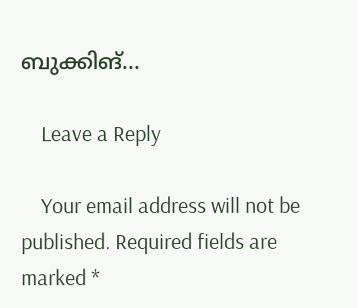ബുക്കിങ്…

    Leave a Reply

    Your email address will not be published. Required fields are marked *